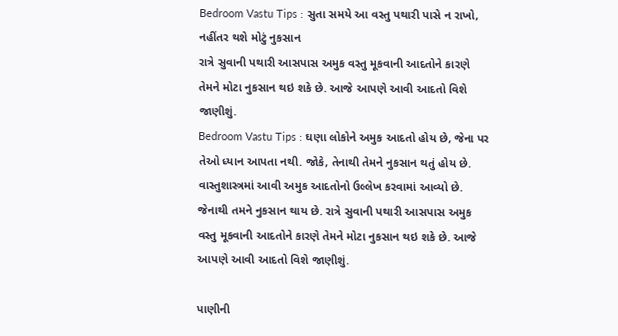Bedroom Vastu Tips : સુતા સમયે આ વસ્તુ પથારી પાસે ન રાખો, નહીંતર થશે મોટું નુકસાન
રાત્રે સુવાની પથારી આસપાસ અમુક વસ્તુ મૂકવાની આદતોને કારણે તેમને મોટા નુકસાન થઇ શકે છે. આજે આપણે આવી આદતો વિશે જાણીશું.
Bedroom Vastu Tips : ઘણા લોકોને અમુક આદતો હોય છે, જેના પર તેઓ ધ્યાન આપતા નથી. જોકે, તેનાથી તેમને નુકસાન થતું હોય છે. વાસ્તુશાસ્ત્રમાં આવી અમુક આદતોનો ઉલ્લેખ કરવામાં આવ્યો છે. જેનાથી તમને નુકસાન થાય છે. રાત્રે સુવાની પથારી આસપાસ અમુક વસ્તુ મૂકવાની આદતોને કારણે તેમને મોટા નુકસાન થઇ શકે છે. આજે આપણે આવી આદતો વિશે જાણીશું.

પાણીની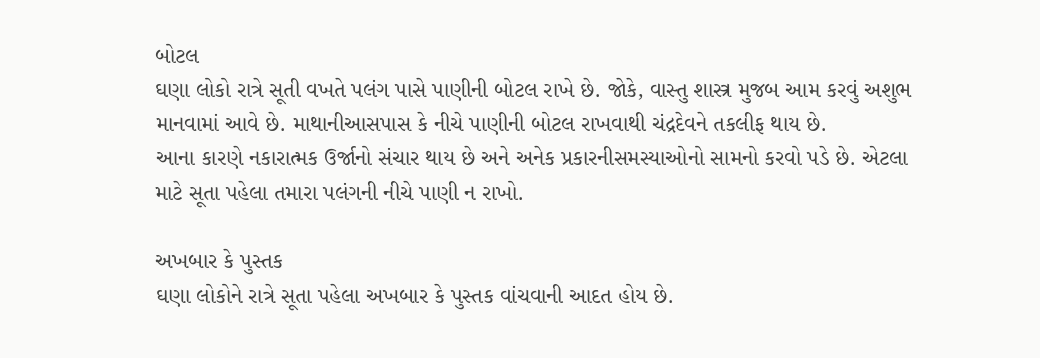બોટલ
ઘણા લોકો રાત્રે સૂતી વખતે પલંગ પાસે પાણીની બોટલ રાખે છે. જોકે, વાસ્તુ શાસ્ત્ર મુજબ આમ કરવું અશુભ માનવામાં આવે છે. માથાનીઆસપાસ કે નીચે પાણીની બોટલ રાખવાથી ચંદ્રદેવને તકલીફ થાય છે.
આના કારણે નકારાત્મક ઉર્જાનો સંચાર થાય છે અને અનેક પ્રકારનીસમસ્યાઓનો સામનો કરવો પડે છે. એટલા માટે સૂતા પહેલા તમારા પલંગની નીચે પાણી ન રાખો.

અખબાર કે પુસ્તક
ઘણા લોકોને રાત્રે સૂતા પહેલા અખબાર કે પુસ્તક વાંચવાની આદત હોય છે.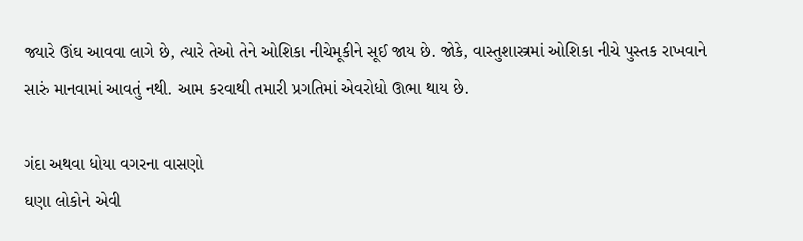જ્યારે ઊંઘ આવવા લાગે છે, ત્યારે તેઓ તેને ઓશિકા નીચેમૂકીને સૂઈ જાય છે. જોકે, વાસ્તુશાસ્ત્રમાં ઓશિકા નીચે પુસ્તક રાખવાને સારું માનવામાં આવતું નથી. આમ કરવાથી તમારી પ્રગતિમાં એવરોધો ઊભા થાય છે.

ગંદા અથવા ધોયા વગરના વાસણો
ઘણા લોકોને એવી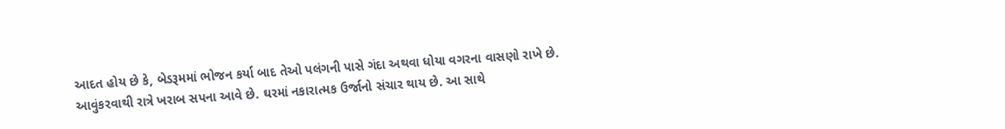આદત હોય છે કે, બેડરૂમમાં ભોજન કર્યા બાદ તેઓ પલંગની પાસે ગંદા અથવા ધોયા વગરના વાસણો રાખે છે. આવુંકરવાથી રાત્રે ખરાબ સપના આવે છે. ઘરમાં નકારાત્મક ઉર્જાનો સંચાર થાય છે. આ સાથે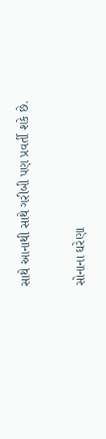સાથે આનાથી સાથે ગરીબી પણ પ્રવર્તી શકે છે.

સોનાના ઘરેણા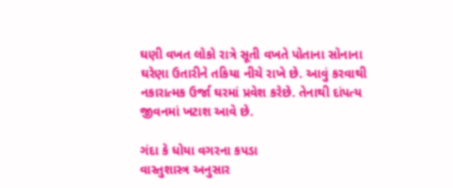ઘણી વખત લોકો રાત્રે સૂતી વખતે પોતાના સોનાના ઘરેણા ઉતારીને તકિયા નીચે રાખે છે. આવું કરવાથી નકારાત્મક ઉર્જા ઘરમાં પ્રવેશ કરેછે. તેનાથી દાંપત્ય જીવનમાં ખટાશ આવે છે.

ગંદા કે ધોયા વગરના કપડા
વાસ્તુશાસ્ત્ર અનુસાર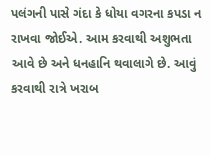પલંગની પાસે ગંદા કે ધોયા વગરના કપડા ન રાખવા જોઈએ. આમ કરવાથી અશુભતા આવે છે અને ધનહાનિ થવાલાગે છે. આવું કરવાથી રાત્રે ખરાબ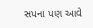સપના પણ આવે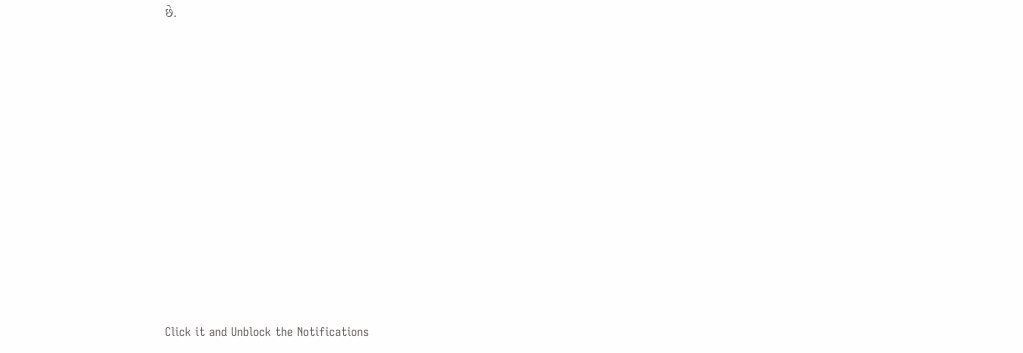છે.












Click it and Unblock the Notifications